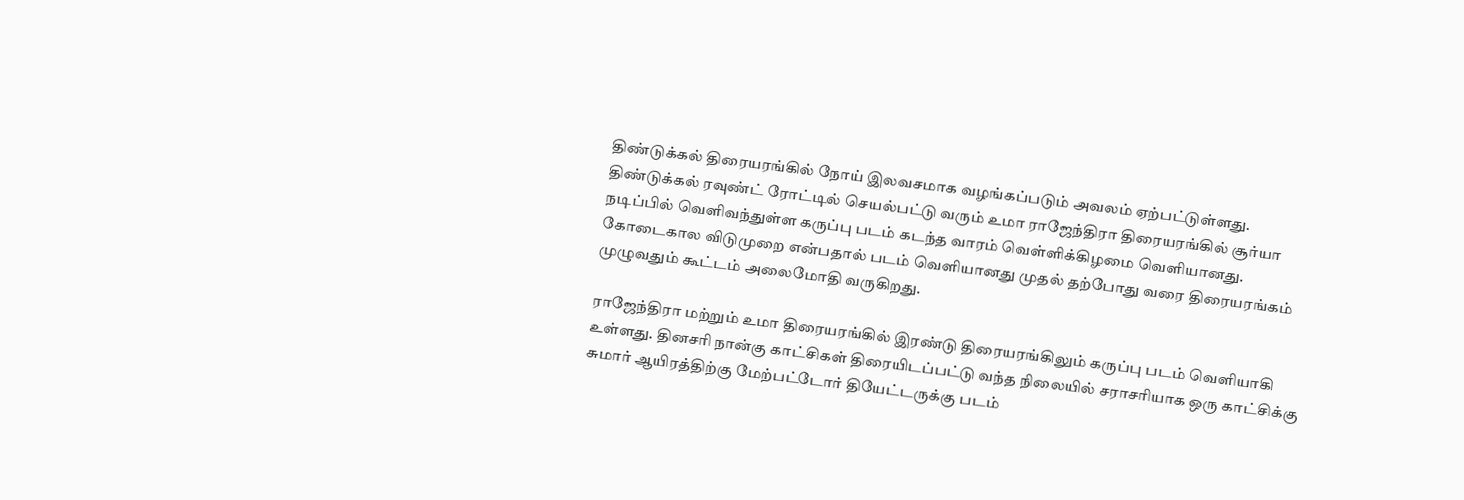திண்டுக்கல் திரையரங்கில் நோய் இலவசமாக வழங்கப்படும் அவலம் ஏற்பட்டுள்ளது.
திண்டுக்கல் ரவுண்ட் ரோட்டில் செயல்பட்டு வரும் உமா ராஜேந்திரா திரையரங்கில் சூர்யா நடிப்பில் வெளிவந்துள்ள கருப்பு படம் கடந்த வாரம் வெள்ளிக்கிழமை வெளியானது. கோடைகால விடுமுறை என்பதால் படம் வெளியானது முதல் தற்போது வரை திரையரங்கம் முழுவதும் கூட்டம் அலைமோதி வருகிறது.

ராஜேந்திரா மற்றும் உமா திரையரங்கில் இரண்டு திரையரங்கிலும் கருப்பு படம் வெளியாகி உள்ளது. தினசரி நான்கு காட்சிகள் திரையிடப்பட்டு வந்த நிலையில் சராசரியாக ஒரு காட்சிக்கு சுமார் ஆயிரத்திற்கு மேற்பட்டோர் தியேட்டருக்கு படம்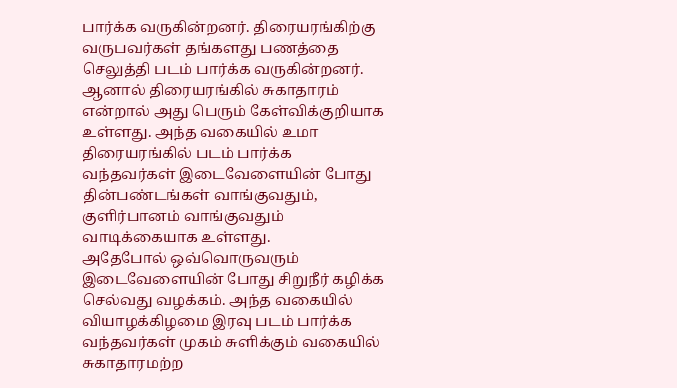பார்க்க வருகின்றனர். திரையரங்கிற்கு வருபவர்கள் தங்களது பணத்தை செலுத்தி படம் பார்க்க வருகின்றனர். ஆனால் திரையரங்கில் சுகாதாரம் என்றால் அது பெரும் கேள்விக்குறியாக உள்ளது. அந்த வகையில் உமா திரையரங்கில் படம் பார்க்க வந்தவர்கள் இடைவேளையின் போது தின்பண்டங்கள் வாங்குவதும், குளிர்பானம் வாங்குவதும் வாடிக்கையாக உள்ளது.
அதேபோல் ஒவ்வொருவரும் இடைவேளையின் போது சிறுநீர் கழிக்க செல்வது வழக்கம். அந்த வகையில் வியாழக்கிழமை இரவு படம் பார்க்க வந்தவர்கள் முகம் சுளிக்கும் வகையில் சுகாதாரமற்ற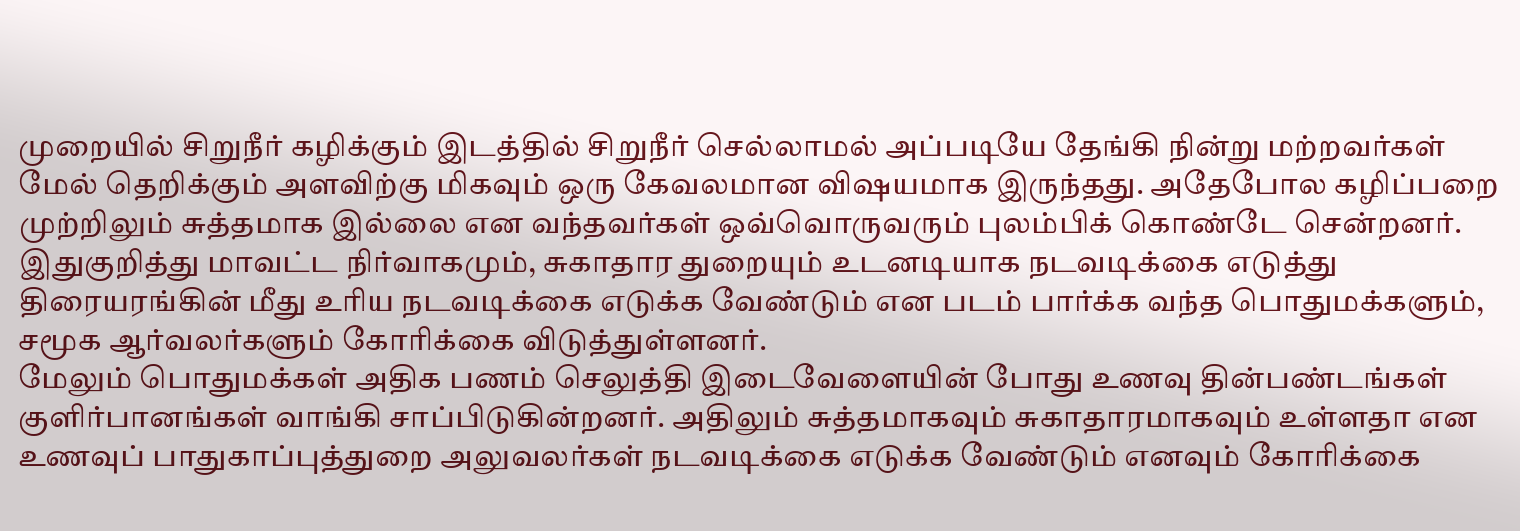முறையில் சிறுநீர் கழிக்கும் இடத்தில் சிறுநீர் செல்லாமல் அப்படியே தேங்கி நின்று மற்றவர்கள் மேல் தெறிக்கும் அளவிற்கு மிகவும் ஒரு கேவலமான விஷயமாக இருந்தது. அதேபோல கழிப்பறை முற்றிலும் சுத்தமாக இல்லை என வந்தவர்கள் ஒவ்வொருவரும் புலம்பிக் கொண்டே சென்றனர். இதுகுறித்து மாவட்ட நிர்வாகமும், சுகாதார துறையும் உடனடியாக நடவடிக்கை எடுத்து திரையரங்கின் மீது உரிய நடவடிக்கை எடுக்க வேண்டும் என படம் பார்க்க வந்த பொதுமக்களும், சமூக ஆர்வலர்களும் கோரிக்கை விடுத்துள்ளனர்.
மேலும் பொதுமக்கள் அதிக பணம் செலுத்தி இடைவேளையின் போது உணவு தின்பண்டங்கள் குளிர்பானங்கள் வாங்கி சாப்பிடுகின்றனர். அதிலும் சுத்தமாகவும் சுகாதாரமாகவும் உள்ளதா என உணவுப் பாதுகாப்புத்துறை அலுவலர்கள் நடவடிக்கை எடுக்க வேண்டும் எனவும் கோரிக்கை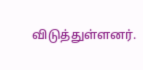விடுத்துள்ளனர்.